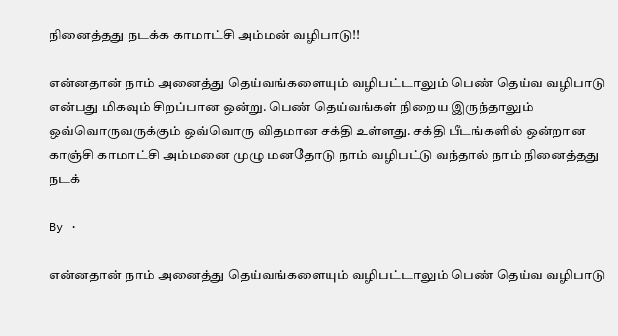நினைத்தது நடக்க காமாட்சி அம்மன் வழிபாடு!!

என்னதான் நாம் அனைத்து தெய்வங்களையும் வழிபட்டாலும் பெண் தெய்வ வழிபாடு என்பது மிகவும் சிறப்பான ஒன்று. பெண் தெய்வங்கள் நிறைய இருந்தாலும் ஒவ்வொருவருக்கும் ஒவ்வொரு விதமான சக்தி உள்ளது. சக்தி பீடங்களில் ஒன்றான காஞ்சி காமாட்சி அம்மனை முழு மனதோடு நாம் வழிபட்டு வந்தால் நாம் நினைத்தது நடக்

By ·

என்னதான் நாம் அனைத்து தெய்வங்களையும் வழிபட்டாலும் பெண் தெய்வ வழிபாடு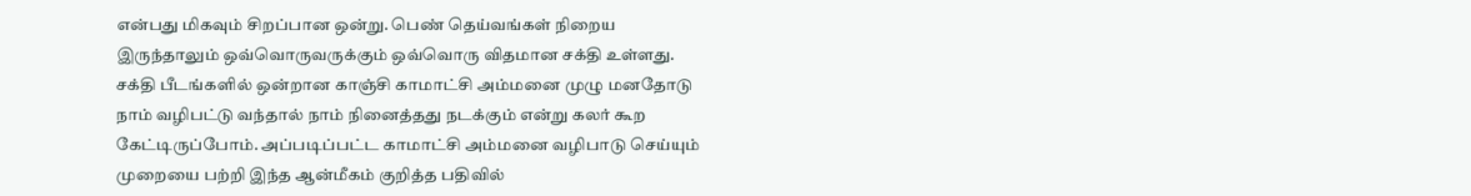என்பது மிகவும் சிறப்பான ஒன்று. பெண் தெய்வங்கள் நிறைய இருந்தாலும் ஒவ்வொருவருக்கும் ஒவ்வொரு விதமான சக்தி உள்ளது. சக்தி பீடங்களில் ஒன்றான காஞ்சி காமாட்சி அம்மனை முழு மனதோடு நாம் வழிபட்டு வந்தால் நாம் நினைத்தது நடக்கும் என்று கலர் கூற கேட்டிருப்போம். அப்படிப்பட்ட காமாட்சி அம்மனை வழிபாடு செய்யும் முறையை பற்றி இந்த ஆன்மீகம் குறித்த பதிவில்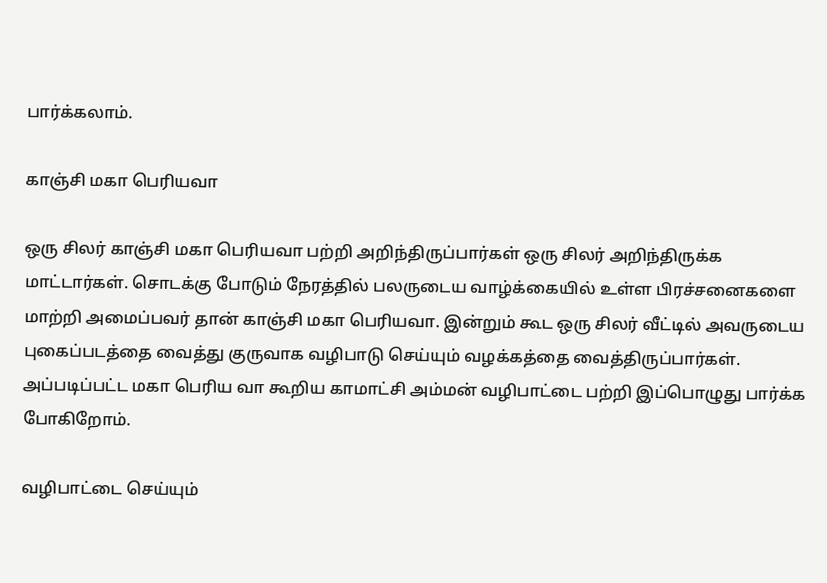பார்க்கலாம்.

காஞ்சி மகா பெரியவா

ஒரு சிலர் காஞ்சி மகா பெரியவா பற்றி அறிந்திருப்பார்கள் ஒரு சிலர் அறிந்திருக்க மாட்டார்கள். சொடக்கு போடும் நேரத்தில் பலருடைய வாழ்க்கையில் உள்ள பிரச்சனைகளை மாற்றி அமைப்பவர் தான் காஞ்சி மகா பெரியவா. இன்றும் கூட ஒரு சிலர் வீட்டில் அவருடைய புகைப்படத்தை வைத்து குருவாக வழிபாடு செய்யும் வழக்கத்தை வைத்திருப்பார்கள். அப்படிப்பட்ட மகா பெரிய வா கூறிய காமாட்சி அம்மன் வழிபாட்டை பற்றி இப்பொழுது பார்க்க போகிறோம்.

வழிபாட்டை செய்யும்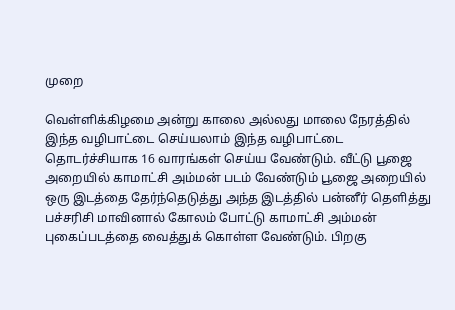முறை

வெள்ளிக்கிழமை அன்று காலை அல்லது மாலை நேரத்தில் இந்த வழிபாட்டை செய்யலாம் இந்த வழிபாட்டை தொடர்ச்சியாக 16 வாரங்கள் செய்ய வேண்டும். வீட்டு பூஜை அறையில் காமாட்சி அம்மன் படம் வேண்டும் பூஜை அறையில் ஒரு இடத்தை தேர்ந்தெடுத்து அந்த இடத்தில் பன்னீர் தெளித்து பச்சரிசி மாவினால் கோலம் போட்டு காமாட்சி அம்மன் புகைப்படத்தை வைத்துக் கொள்ள வேண்டும். பிறகு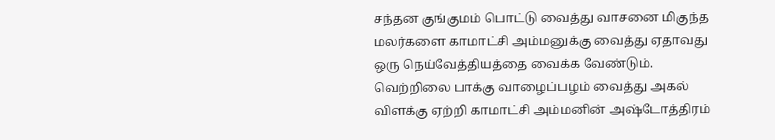சந்தன குங்குமம் பொட்டு வைத்து வாசனை மிகுந்த மலர்களை காமாட்சி அம்மனுக்கு வைத்து ஏதாவது ஒரு நெய்வேத்தியத்தை வைக்க வேண்டும். வெற்றிலை பாக்கு வாழைப்பழம் வைத்து அகல் விளக்கு ஏற்றி காமாட்சி அம்மனின் அஷ்டோத்திரம்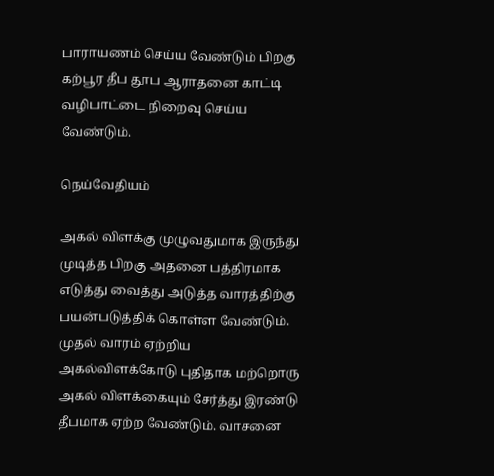பாராயணம் செய்ய வேண்டும் பிறகு கற்பூர தீப தூப ஆராதனை காட்டி வழிபாட்டை நிறைவு செய்ய வேண்டும்.

நெய்வேதியம்

அகல் விளக்கு முழுவதுமாக இருந்து முடித்த பிறகு அதனை பத்திரமாக எடுத்து வைத்து அடுத்த வாரத்திற்கு பயன்படுத்திக் கொள்ள வேண்டும். முதல் வாரம் ஏற்றிய அகல்விளக்கோடு புதிதாக மற்றொரு அகல் விளக்கையும் சேர்த்து இரண்டு தீபமாக ஏற்ற வேண்டும். வாசனை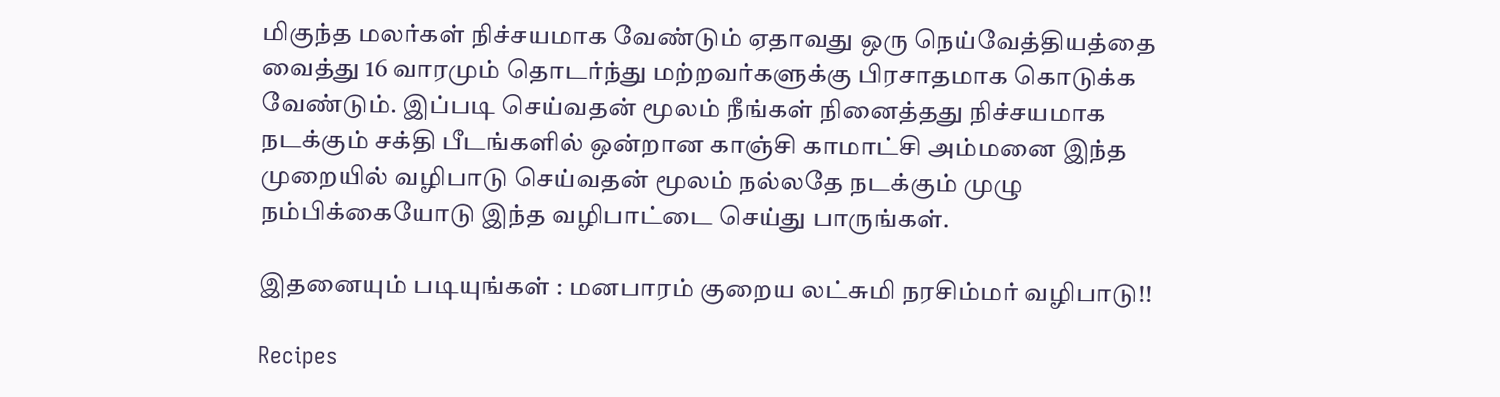மிகுந்த மலர்கள் நிச்சயமாக வேண்டும் ஏதாவது ஒரு நெய்வேத்தியத்தை வைத்து 16 வாரமும் தொடர்ந்து மற்றவர்களுக்கு பிரசாதமாக கொடுக்க வேண்டும். இப்படி செய்வதன் மூலம் நீங்கள் நினைத்தது நிச்சயமாக நடக்கும் சக்தி பீடங்களில் ஒன்றான காஞ்சி காமாட்சி அம்மனை இந்த முறையில் வழிபாடு செய்வதன் மூலம் நல்லதே நடக்கும் முழு நம்பிக்கையோடு இந்த வழிபாட்டை செய்து பாருங்கள்.

இதனையும் படியுங்கள் : மனபாரம் குறைய லட்சுமி நரசிம்மர் வழிபாடு!!

Recipes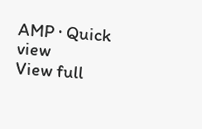AMP · Quick view
View full